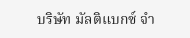บริษัท มัลติแบกซ์ จำ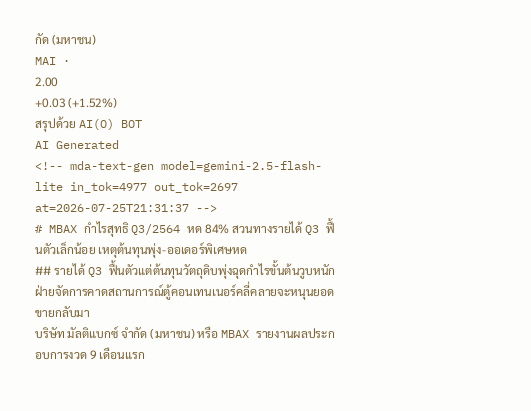กัด (มหาชน)
MAI ·
2.00
+0.03 (+1.52%)
สรุปด้วย AI(O) BOT
AI Generated
<!-- mda-text-gen model=gemini-2.5-flash-lite in_tok=4977 out_tok=2697 at=2026-07-25T21:31:37 -->
# MBAX กำไรสุทธิ Q3/2564 หด 84% สวนทางรายได้ Q3 ฟื้นตัวเล็กน้อย เหตุต้นทุนพุ่ง-ออเดอร์พิเศษหด
## รายได้ Q3 ฟื้นตัวแต่ต้นทุนวัตถุดิบพุ่งฉุดกำไรขั้นต้นวูบหนัก ฝ่ายจัดการคาดสถานการณ์ตู้คอนเทนเนอร์คลี่คลายจะหนุนยอดขายกลับมา
บริษัท มัลติแบกซ์ จำกัด (มหาชน) หรือ MBAX รายงานผลประกอบการงวด 9 เดือนแรก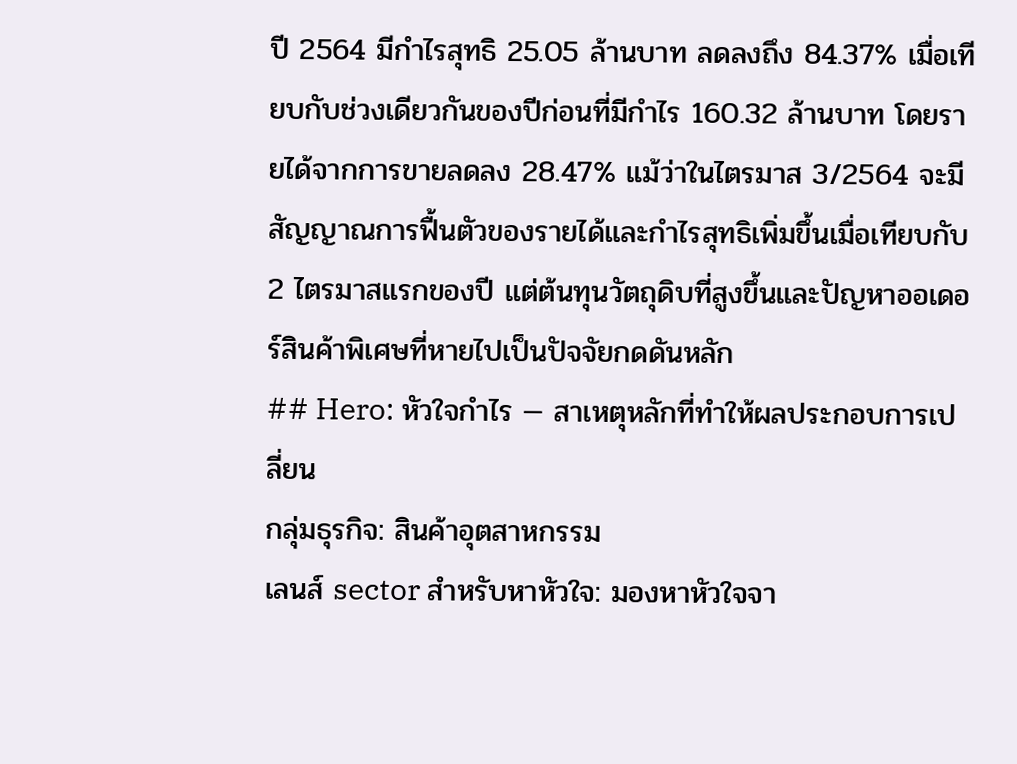ปี 2564 มีกำไรสุทธิ 25.05 ล้านบาท ลดลงถึง 84.37% เมื่อเทียบกับช่วงเดียวกันของปีก่อนที่มีกำไร 160.32 ล้านบาท โดยรายได้จากการขายลดลง 28.47% แม้ว่าในไตรมาส 3/2564 จะมีสัญญาณการฟื้นตัวของรายได้และกำไรสุทธิเพิ่มขึ้นเมื่อเทียบกับ 2 ไตรมาสแรกของปี แต่ต้นทุนวัตถุดิบที่สูงขึ้นและปัญหาออเดอร์สินค้าพิเศษที่หายไปเป็นปัจจัยกดดันหลัก
## Hero: หัวใจกำไร — สาเหตุหลักที่ทำให้ผลประกอบการเปลี่ยน
กลุ่มธุรกิจ: สินค้าอุตสาหกรรม
เลนส์ sector สำหรับหาหัวใจ: มองหาหัวใจจา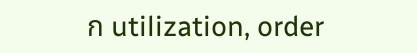ก utilization, order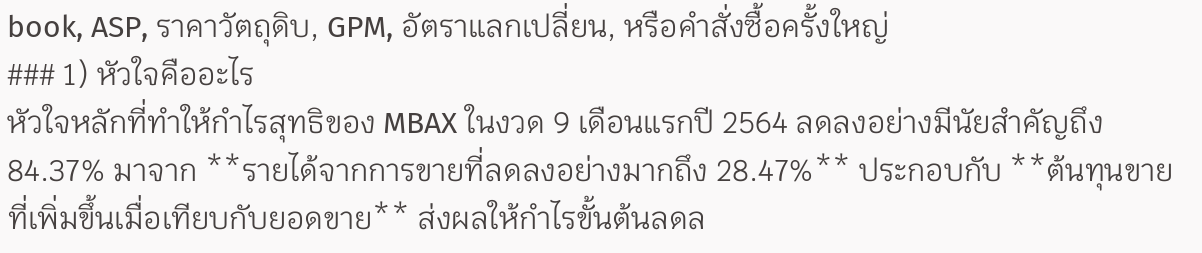book, ASP, ราคาวัตถุดิบ, GPM, อัตราแลกเปลี่ยน, หรือคำสั่งซื้อครั้งใหญ่
### 1) หัวใจคืออะไร
หัวใจหลักที่ทำให้กำไรสุทธิของ MBAX ในงวด 9 เดือนแรกปี 2564 ลดลงอย่างมีนัยสำคัญถึง 84.37% มาจาก **รายได้จากการขายที่ลดลงอย่างมากถึง 28.47%** ประกอบกับ **ต้นทุนขายที่เพิ่มขึ้นเมื่อเทียบกับยอดขาย** ส่งผลให้กำไรขั้นต้นลดล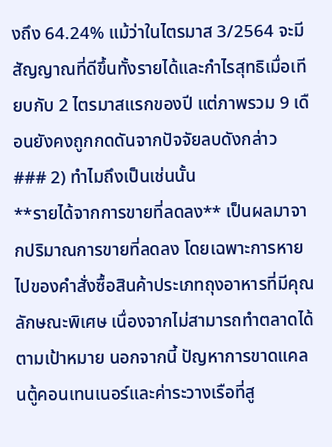งถึง 64.24% แม้ว่าในไตรมาส 3/2564 จะมีสัญญาณที่ดีขึ้นทั้งรายได้และกำไรสุทธิเมื่อเทียบกับ 2 ไตรมาสแรกของปี แต่ภาพรวม 9 เดือนยังคงถูกกดดันจากปัจจัยลบดังกล่าว
### 2) ทำไมถึงเป็นเช่นนั้น
**รายได้จากการขายที่ลดลง** เป็นผลมาจากปริมาณการขายที่ลดลง โดยเฉพาะการหายไปของคำสั่งซื้อสินค้าประเภทถุงอาหารที่มีคุณลักษณะพิเศษ เนื่องจากไม่สามารถทำตลาดได้ตามเป้าหมาย นอกจากนี้ ปัญหาการขาดแคลนตู้คอนเทนเนอร์และค่าระวางเรือที่สู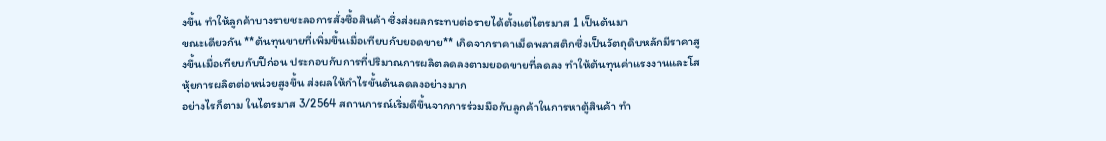งขึ้น ทำให้ลูกค้าบางรายชะลอการสั่งซื้อสินค้า ซึ่งส่งผลกระทบต่อรายได้ตั้งแต่ไตรมาส 1 เป็นต้นมา
ขณะเดียวกัน **ต้นทุนขายที่เพิ่มขึ้นเมื่อเทียบกับยอดขาย** เกิดจากราคาเม็ดพลาสติกซึ่งเป็นวัตถุดิบหลักมีราคาสูงขึ้นเมื่อเทียบกับปีก่อน ประกอบกับการที่ปริมาณการผลิตลดลงตามยอดขายที่ลดลง ทำให้ต้นทุนค่าแรงงานและโสหุ้ยการผลิตต่อหน่วยสูงขึ้น ส่งผลให้กำไรขั้นต้นลดลงอย่างมาก
อย่างไรก็ตาม ในไตรมาส 3/2564 สถานการณ์เริ่มดีขึ้นจากการร่วมมือกับลูกค้าในการหาตู้สินค้า ทำ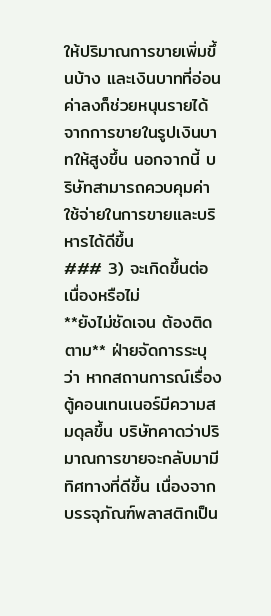ให้ปริมาณการขายเพิ่มขึ้นบ้าง และเงินบาทที่อ่อนค่าลงก็ช่วยหนุนรายได้จากการขายในรูปเงินบาทให้สูงขึ้น นอกจากนี้ บริษัทสามารถควบคุมค่าใช้จ่ายในการขายและบริหารได้ดีขึ้น
### 3) จะเกิดขึ้นต่อเนื่องหรือไม่
**ยังไม่ชัดเจน ต้องติดตาม** ฝ่ายจัดการระบุว่า หากสถานการณ์เรื่องตู้คอนเทนเนอร์มีความสมดุลขึ้น บริษัทคาดว่าปริมาณการขายจะกลับมามีทิศทางที่ดีขึ้น เนื่องจากบรรจุภัณฑ์พลาสติกเป็น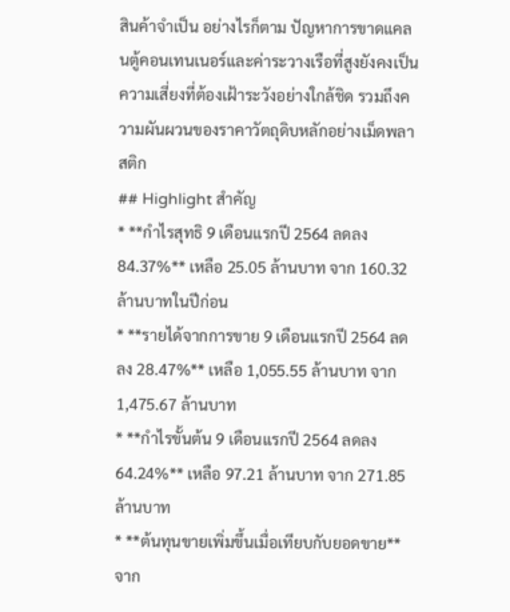สินค้าจำเป็น อย่างไรก็ตาม ปัญหาการขาดแคลนตู้คอนเทนเนอร์และค่าระวางเรือที่สูงยังคงเป็นความเสี่ยงที่ต้องเฝ้าระวังอย่างใกล้ชิด รวมถึงความผันผวนของราคาวัตถุดิบหลักอย่างเม็ดพลาสติก
## Highlight สำคัญ
* **กำไรสุทธิ 9 เดือนแรกปี 2564 ลดลง 84.37%** เหลือ 25.05 ล้านบาท จาก 160.32 ล้านบาทในปีก่อน
* **รายได้จากการขาย 9 เดือนแรกปี 2564 ลดลง 28.47%** เหลือ 1,055.55 ล้านบาท จาก 1,475.67 ล้านบาท
* **กำไรขั้นต้น 9 เดือนแรกปี 2564 ลดลง 64.24%** เหลือ 97.21 ล้านบาท จาก 271.85 ล้านบาท
* **ต้นทุนขายเพิ่มขึ้นเมื่อเทียบกับยอดขาย** จาก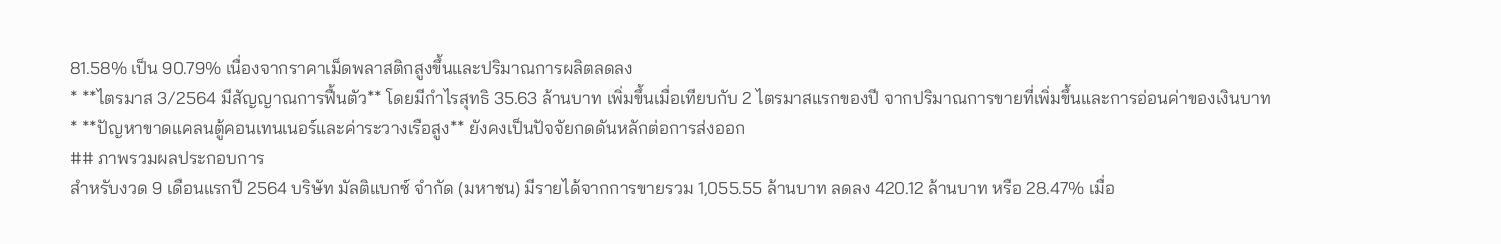81.58% เป็น 90.79% เนื่องจากราคาเม็ดพลาสติกสูงขึ้นและปริมาณการผลิตลดลง
* **ไตรมาส 3/2564 มีสัญญาณการฟื้นตัว** โดยมีกำไรสุทธิ 35.63 ล้านบาท เพิ่มขึ้นเมื่อเทียบกับ 2 ไตรมาสแรกของปี จากปริมาณการขายที่เพิ่มขึ้นและการอ่อนค่าของเงินบาท
* **ปัญหาขาดแคลนตู้คอนเทนเนอร์และค่าระวางเรือสูง** ยังคงเป็นปัจจัยกดดันหลักต่อการส่งออก
## ภาพรวมผลประกอบการ
สำหรับงวด 9 เดือนแรกปี 2564 บริษัท มัลติแบกซ์ จำกัด (มหาชน) มีรายได้จากการขายรวม 1,055.55 ล้านบาท ลดลง 420.12 ล้านบาท หรือ 28.47% เมื่อ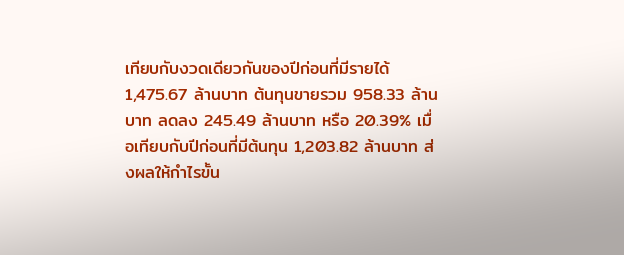เทียบกับงวดเดียวกันของปีก่อนที่มีรายได้ 1,475.67 ล้านบาท ต้นทุนขายรวม 958.33 ล้านบาท ลดลง 245.49 ล้านบาท หรือ 20.39% เมื่อเทียบกับปีก่อนที่มีต้นทุน 1,203.82 ล้านบาท ส่งผลให้กำไรขั้น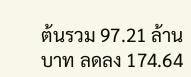ต้นรวม 97.21 ล้านบาท ลดลง 174.64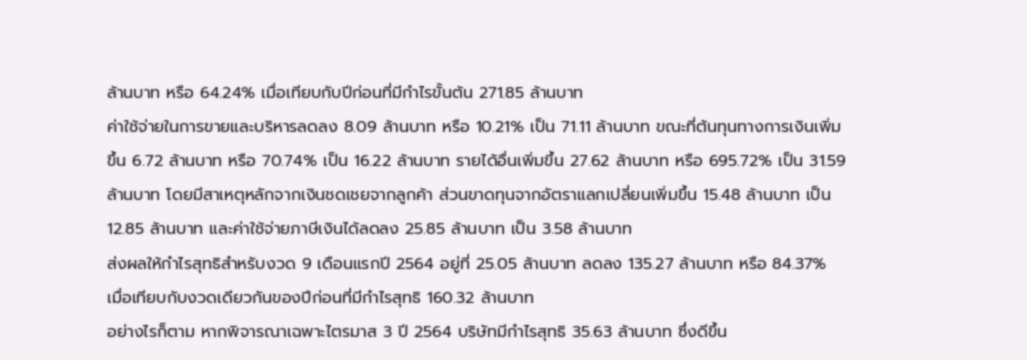ล้านบาท หรือ 64.24% เมื่อเทียบกับปีก่อนที่มีกำไรขั้นต้น 271.85 ล้านบาท
ค่าใช้จ่ายในการขายและบริหารลดลง 8.09 ล้านบาท หรือ 10.21% เป็น 71.11 ล้านบาท ขณะที่ต้นทุนทางการเงินเพิ่มขึ้น 6.72 ล้านบาท หรือ 70.74% เป็น 16.22 ล้านบาท รายได้อื่นเพิ่มขึ้น 27.62 ล้านบาท หรือ 695.72% เป็น 31.59 ล้านบาท โดยมีสาเหตุหลักจากเงินชดเชยจากลูกค้า ส่วนขาดทุนจากอัตราแลกเปลี่ยนเพิ่มขึ้น 15.48 ล้านบาท เป็น 12.85 ล้านบาท และค่าใช้จ่ายภาษีเงินได้ลดลง 25.85 ล้านบาท เป็น 3.58 ล้านบาท
ส่งผลให้กำไรสุทธิสำหรับงวด 9 เดือนแรกปี 2564 อยู่ที่ 25.05 ล้านบาท ลดลง 135.27 ล้านบาท หรือ 84.37% เมื่อเทียบกับงวดเดียวกันของปีก่อนที่มีกำไรสุทธิ 160.32 ล้านบาท
อย่างไรก็ตาม หากพิจารณาเฉพาะไตรมาส 3 ปี 2564 บริษัทมีกำไรสุทธิ 35.63 ล้านบาท ซึ่งดีขึ้น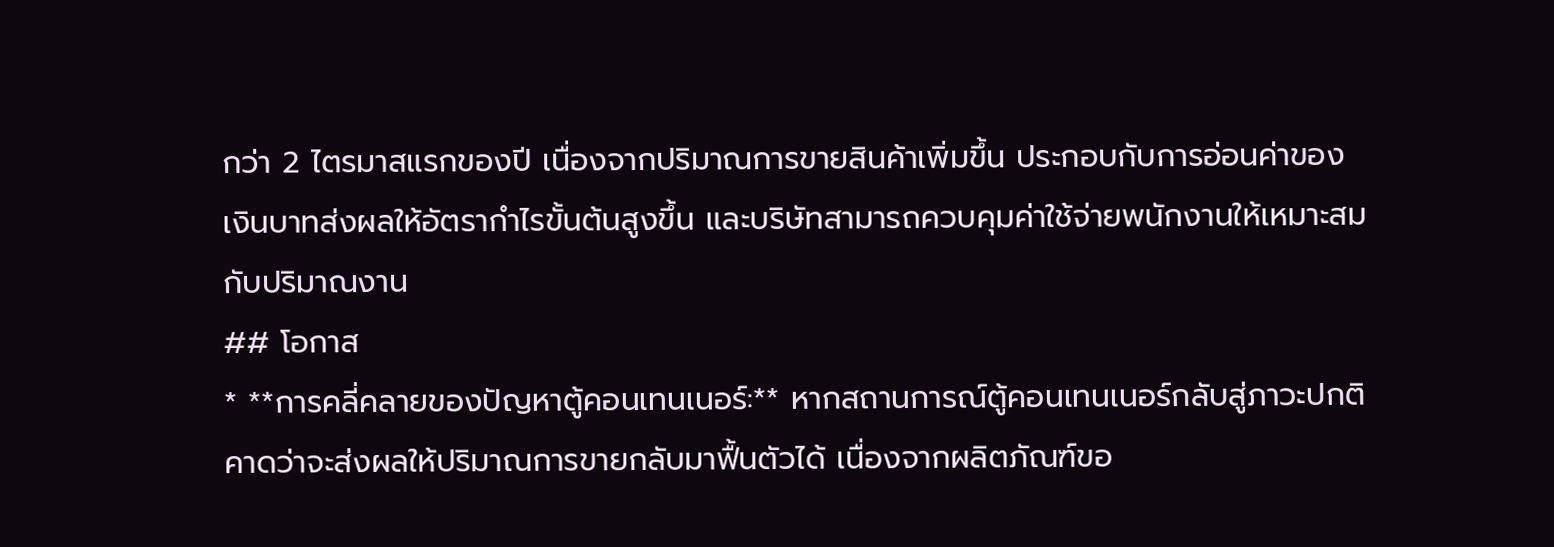กว่า 2 ไตรมาสแรกของปี เนื่องจากปริมาณการขายสินค้าเพิ่มขึ้น ประกอบกับการอ่อนค่าของเงินบาทส่งผลให้อัตรากำไรขั้นต้นสูงขึ้น และบริษัทสามารถควบคุมค่าใช้จ่ายพนักงานให้เหมาะสมกับปริมาณงาน
## โอกาส
* **การคลี่คลายของปัญหาตู้คอนเทนเนอร์:** หากสถานการณ์ตู้คอนเทนเนอร์กลับสู่ภาวะปกติ คาดว่าจะส่งผลให้ปริมาณการขายกลับมาฟื้นตัวได้ เนื่องจากผลิตภัณฑ์ขอ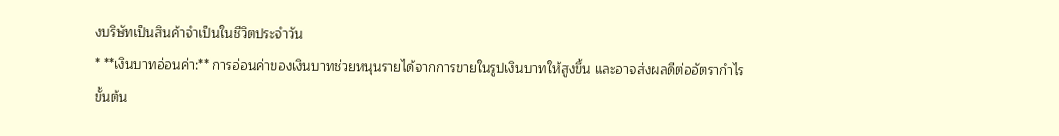งบริษัทเป็นสินค้าจำเป็นในชีวิตประจำวัน
* **เงินบาทอ่อนค่า:** การอ่อนค่าของเงินบาทช่วยหนุนรายได้จากการขายในรูปเงินบาทให้สูงขึ้น และอาจส่งผลดีต่ออัตรากำไรขั้นต้น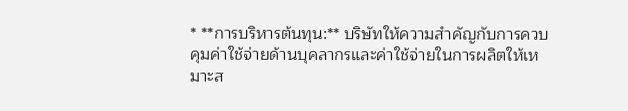* **การบริหารต้นทุน:** บริษัทให้ความสำคัญกับการควบคุมค่าใช้จ่ายด้านบุคลากรและค่าใช้จ่ายในการผลิตให้เหมาะส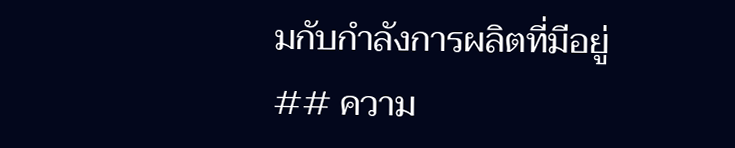มกับกำลังการผลิตที่มีอยู่
## ความ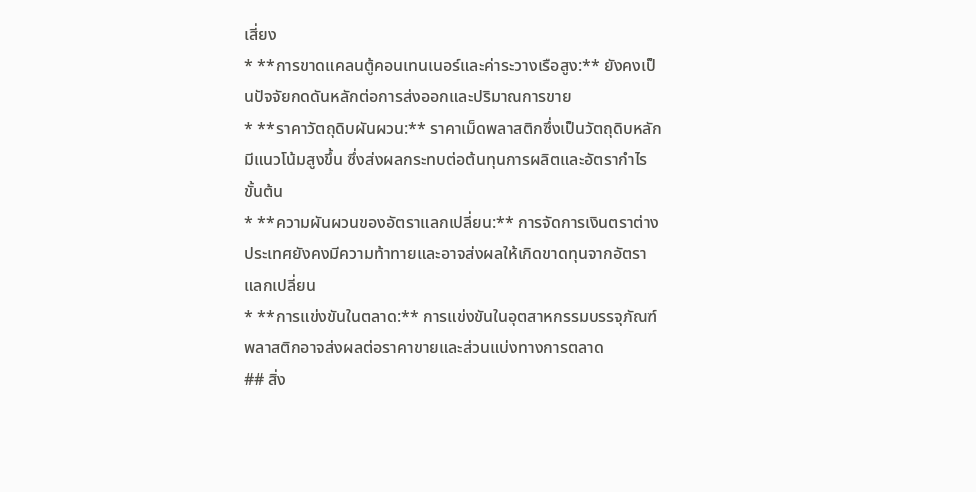เสี่ยง
* **การขาดแคลนตู้คอนเทนเนอร์และค่าระวางเรือสูง:** ยังคงเป็นปัจจัยกดดันหลักต่อการส่งออกและปริมาณการขาย
* **ราคาวัตถุดิบผันผวน:** ราคาเม็ดพลาสติกซึ่งเป็นวัตถุดิบหลักมีแนวโน้มสูงขึ้น ซึ่งส่งผลกระทบต่อต้นทุนการผลิตและอัตรากำไรขั้นต้น
* **ความผันผวนของอัตราแลกเปลี่ยน:** การจัดการเงินตราต่างประเทศยังคงมีความท้าทายและอาจส่งผลให้เกิดขาดทุนจากอัตราแลกเปลี่ยน
* **การแข่งขันในตลาด:** การแข่งขันในอุตสาหกรรมบรรจุภัณฑ์พลาสติกอาจส่งผลต่อราคาขายและส่วนแบ่งทางการตลาด
## สิ่ง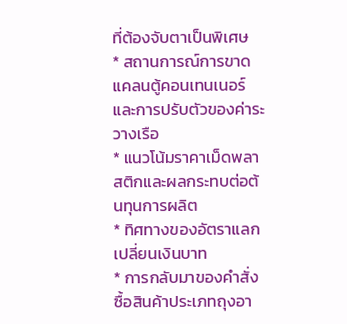ที่ต้องจับตาเป็นพิเศษ
* สถานการณ์การขาดแคลนตู้คอนเทนเนอร์และการปรับตัวของค่าระวางเรือ
* แนวโน้มราคาเม็ดพลาสติกและผลกระทบต่อต้นทุนการผลิต
* ทิศทางของอัตราแลกเปลี่ยนเงินบาท
* การกลับมาของคำสั่งซื้อสินค้าประเภทถุงอา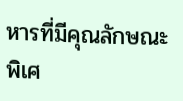หารที่มีคุณลักษณะพิเศ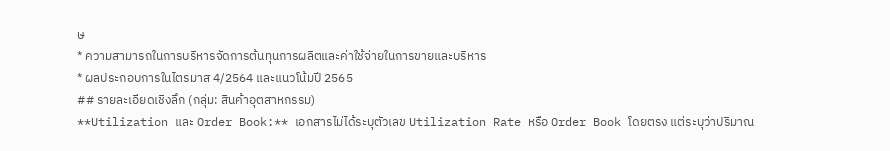ษ
* ความสามารถในการบริหารจัดการต้นทุนการผลิตและค่าใช้จ่ายในการขายและบริหาร
* ผลประกอบการในไตรมาส 4/2564 และแนวโน้มปี 2565
## รายละเอียดเชิงลึก (กลุ่ม: สินค้าอุตสาหกรรม)
**Utilization และ Order Book:** เอกสารไม่ได้ระบุตัวเลข Utilization Rate หรือ Order Book โดยตรง แต่ระบุว่าปริมาณ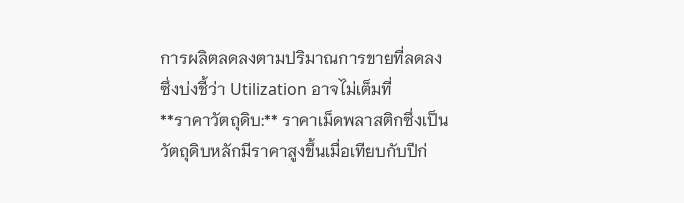การผลิตลดลงตามปริมาณการขายที่ลดลง ซึ่งบ่งชี้ว่า Utilization อาจไม่เต็มที่
**ราคาวัตถุดิบ:** ราคาเม็ดพลาสติกซึ่งเป็นวัตถุดิบหลักมีราคาสูงขึ้นเมื่อเทียบกับปีก่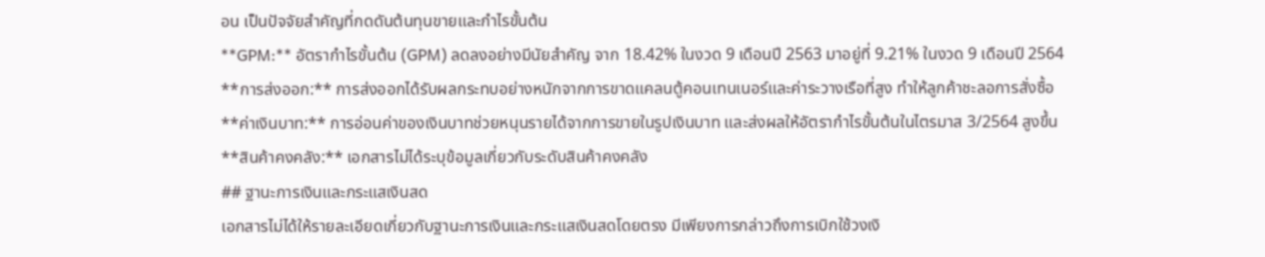อน เป็นปัจจัยสำคัญที่กดดันต้นทุนขายและกำไรขั้นต้น
**GPM:** อัตรากำไรขั้นต้น (GPM) ลดลงอย่างมีนัยสำคัญ จาก 18.42% ในงวด 9 เดือนปี 2563 มาอยู่ที่ 9.21% ในงวด 9 เดือนปี 2564
**การส่งออก:** การส่งออกได้รับผลกระทบอย่างหนักจากการขาดแคลนตู้คอนเทนเนอร์และค่าระวางเรือที่สูง ทำให้ลูกค้าชะลอการสั่งซื้อ
**ค่าเงินบาท:** การอ่อนค่าของเงินบาทช่วยหนุนรายได้จากการขายในรูปเงินบาท และส่งผลให้อัตรากำไรขั้นต้นในไตรมาส 3/2564 สูงขึ้น
**สินค้าคงคลัง:** เอกสารไม่ได้ระบุข้อมูลเกี่ยวกับระดับสินค้าคงคลัง
## ฐานะการเงินและกระแสเงินสด
เอกสารไม่ได้ให้รายละเอียดเกี่ยวกับฐานะการเงินและกระแสเงินสดโดยตรง มีเพียงการกล่าวถึงการเบิกใช้วงเงิ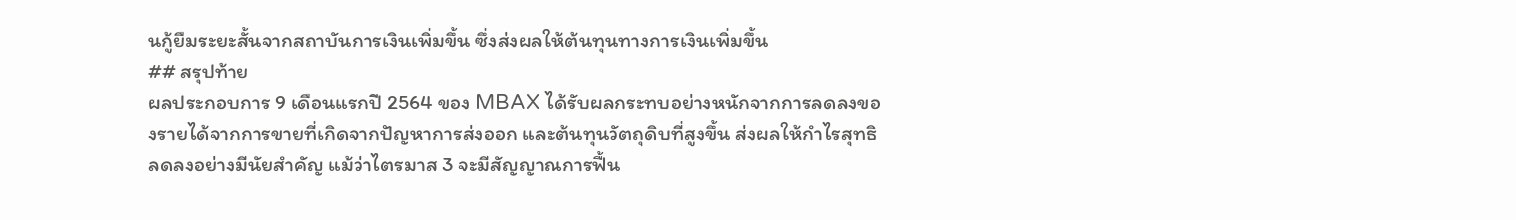นกู้ยืมระยะสั้นจากสถาบันการเงินเพิ่มขึ้น ซึ่งส่งผลให้ต้นทุนทางการเงินเพิ่มขึ้น
## สรุปท้าย
ผลประกอบการ 9 เดือนแรกปี 2564 ของ MBAX ได้รับผลกระทบอย่างหนักจากการลดลงของรายได้จากการขายที่เกิดจากปัญหาการส่งออก และต้นทุนวัตถุดิบที่สูงขึ้น ส่งผลให้กำไรสุทธิลดลงอย่างมีนัยสำคัญ แม้ว่าไตรมาส 3 จะมีสัญญาณการฟื้น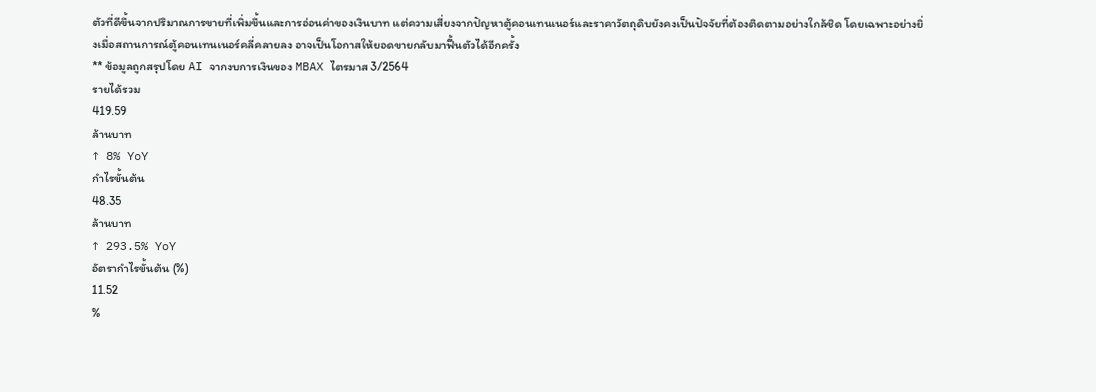ตัวที่ดีขึ้นจากปริมาณการขายที่เพิ่มขึ้นและการอ่อนค่าของเงินบาท แต่ความเสี่ยงจากปัญหาตู้คอนเทนเนอร์และราคาวัตถุดิบยังคงเป็นปัจจัยที่ต้องติดตามอย่างใกล้ชิด โดยเฉพาะอย่างยิ่งเมื่อสถานการณ์ตู้คอนเทนเนอร์คลี่คลายลง อาจเป็นโอกาสให้ยอดขายกลับมาฟื้นตัวได้อีกครั้ง
** ข้อมูลถูกสรุปโดย AI จากงบการเงินของ MBAX ไตรมาส 3/2564
รายได้รวม
419.59
ล้านบาท
↑ 8% YoY
กำไรขั้นต้น
48.35
ล้านบาท
↑ 293.5% YoY
อัตรากำไรขั้นต้น (%)
11.52
%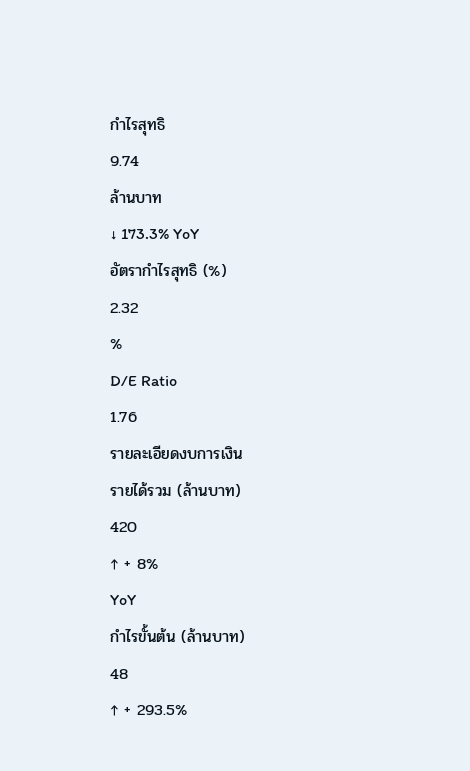กำไรสุทธิ
9.74
ล้านบาท
↓ 173.3% YoY
อัตรากำไรสุทธิ (%)
2.32
%
D/E Ratio
1.76
รายละเอียดงบการเงิน
รายได้รวม (ล้านบาท)
420
↑ + 8%
YoY
กำไรขั้นต้น (ล้านบาท)
48
↑ + 293.5%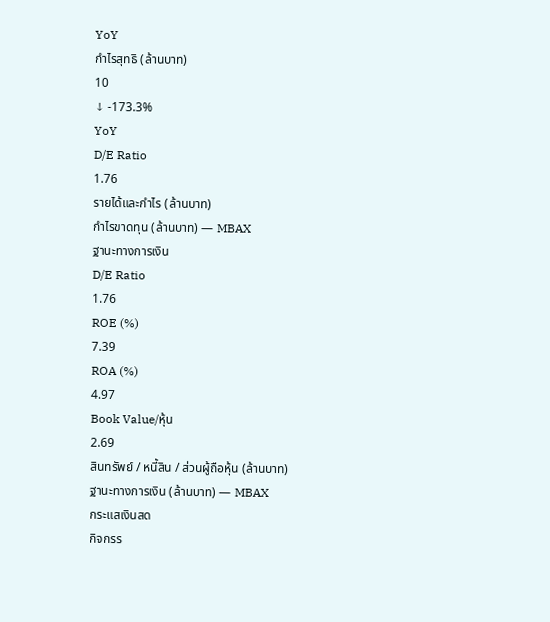YoY
กำไรสุทธิ (ล้านบาท)
10
↓ -173.3%
YoY
D/E Ratio
1.76
รายได้และกำไร (ล้านบาท)
กำไรขาดทุน (ล้านบาท) — MBAX
ฐานะทางการเงิน
D/E Ratio
1.76
ROE (%)
7.39
ROA (%)
4.97
Book Value/หุ้น
2.69
สินทรัพย์ / หนี้สิน / ส่วนผู้ถือหุ้น (ล้านบาท)
ฐานะทางการเงิน (ล้านบาท) — MBAX
กระแสเงินสด
กิจกรร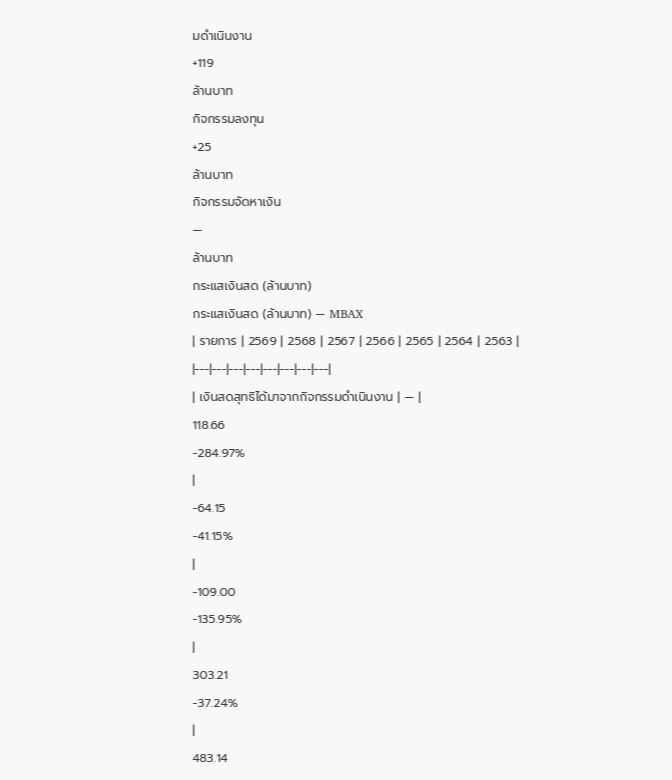มดำเนินงาน
+119
ล้านบาท
กิจกรรมลงทุน
+25
ล้านบาท
กิจกรรมจัดหาเงิน
—
ล้านบาท
กระแสเงินสด (ล้านบาท)
กระแสเงินสด (ล้านบาท) — MBAX
| รายการ | 2569 | 2568 | 2567 | 2566 | 2565 | 2564 | 2563 |
|---|---|---|---|---|---|---|---|
| เงินสดสุทธิได้มาจากกิจกรรมดำเนินงาน | — |
118.66
-284.97%
|
-64.15
-41.15%
|
-109.00
-135.95%
|
303.21
-37.24%
|
483.14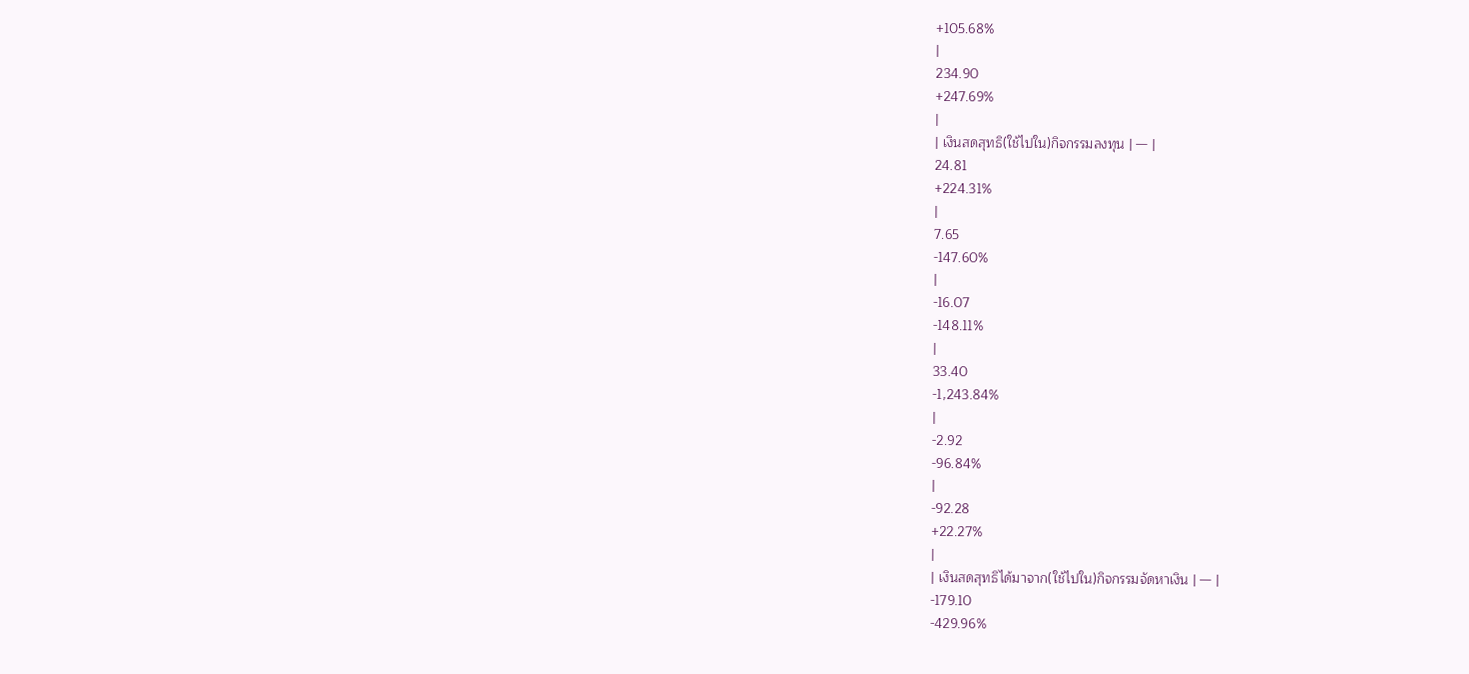+105.68%
|
234.90
+247.69%
|
| เงินสดสุทธิ(ใช้ไปใน)กิจกรรมลงทุน | — |
24.81
+224.31%
|
7.65
-147.60%
|
-16.07
-148.11%
|
33.40
-1,243.84%
|
-2.92
-96.84%
|
-92.28
+22.27%
|
| เงินสดสุทธิได้มาจาก(ใช้ไปใน)กิจกรรมจัดหาเงิน | — |
-179.10
-429.96%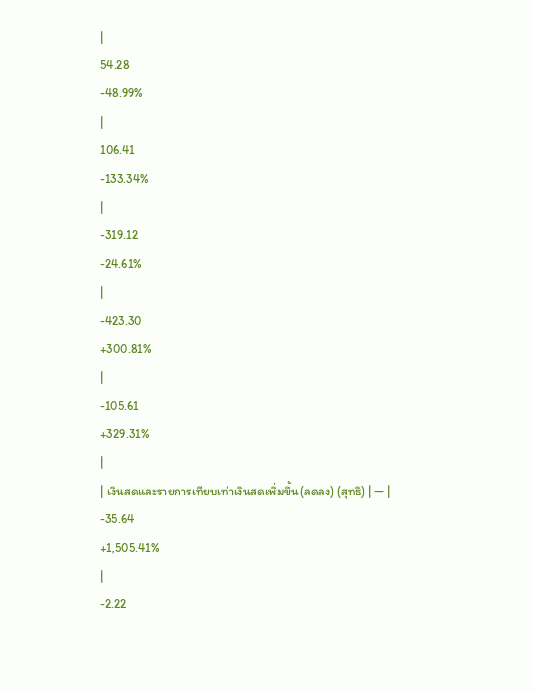|
54.28
-48.99%
|
106.41
-133.34%
|
-319.12
-24.61%
|
-423.30
+300.81%
|
-105.61
+329.31%
|
| เงินสดและรายการเทียบเท่าเงินสดเพิ่มขึ้น(ลดลง) (สุทธิ) | — |
-35.64
+1,505.41%
|
-2.22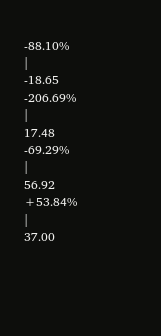-88.10%
|
-18.65
-206.69%
|
17.48
-69.29%
|
56.92
+53.84%
|
37.00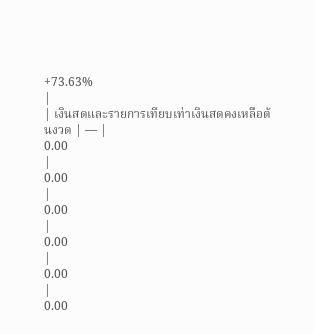+73.63%
|
| เงินสดและรายการเทียบเท่าเงินสดคงเหลือต้นงวด | — |
0.00
|
0.00
|
0.00
|
0.00
|
0.00
|
0.00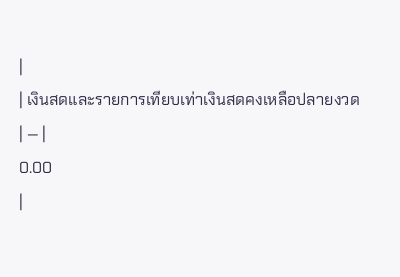|
| เงินสดและรายการเทียบเท่าเงินสดคงเหลือปลายงวด | — |
0.00
|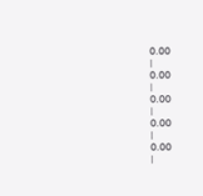0.00
|
0.00
|
0.00
|
0.00
|
0.00
|